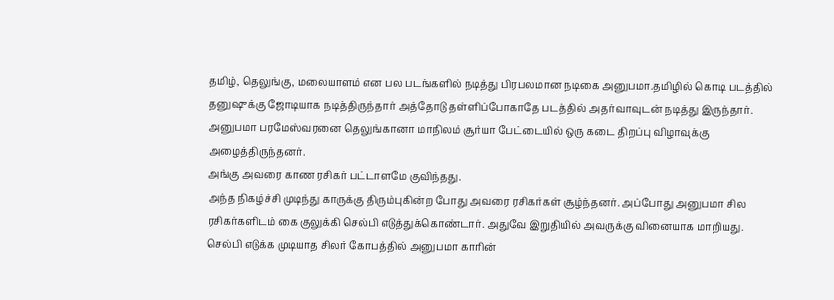தமிழ், தெலுங்கு, மலையாளம் என பல படங்களில் நடித்து பிரபலமான நடிகை அனுபமா.தமிழில் கொடி படத்தில் தனுஷுக்கு ஜோடியாக நடித்திருந்தார் அத்தோடு தள்ளிப்போகாதே படத்தில் அதர்வாவுடன் நடித்து இருந்தார்.
அனுபமா பரமேஸ்வரனை தெலுங்கானா மாநிலம் சூர்யா பேட்டையில் ஒரு கடை திறப்பு விழாவுக்கு அழைத்திருந்தனர்.
அங்கு அவரை காண ரசிகர் பட்டாளமே குவிந்தது.
அந்த நிகழ்ச்சி முடிந்து காருக்கு திரும்புகின்ற போது அவரை ரசிகர்கள் சூழ்ந்தனர். அப்போது அனுபமா சில ரசிகர்களிடம் கை குலுக்கி செல்பி எடுத்துக்கொண்டார். அதுவே இறுதியில் அவருக்கு வினையாக மாறியது.
செல்பி எடுக்க முடியாத சிலர் கோபத்தில் அனுபமா காரின்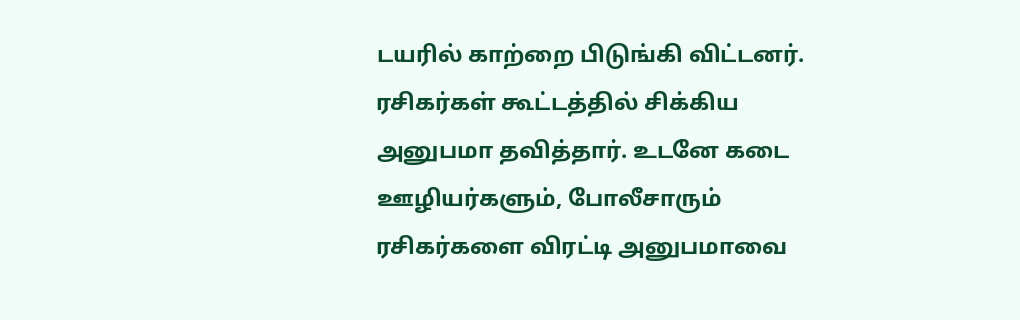டயரில் காற்றை பிடுங்கி விட்டனர். ரசிகர்கள் கூட்டத்தில் சிக்கிய அனுபமா தவித்தார். உடனே கடை ஊழியர்களும், போலீசாரும் ரசிகர்களை விரட்டி அனுபமாவை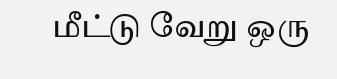மீட்டு வேறு ஒரு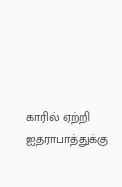காரில் ஏற்றி ஐதராபாத்துக்கு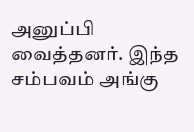அனுப்பி வைத்தனர். இந்த சம்பவம் அங்கு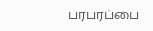பரபரப்பை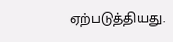ஏற்படுத்தியது.